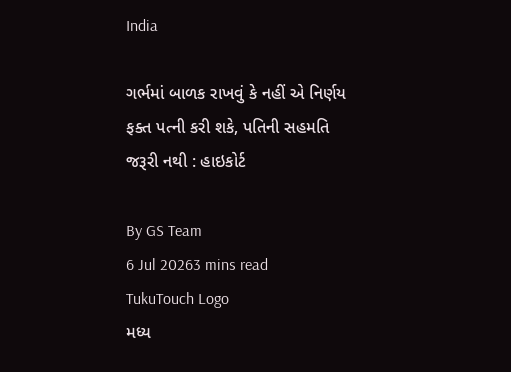India

ગર્ભમાં બાળક રાખવું કે નહીં એ નિર્ણય ફક્ત પત્ની કરી શકે, પતિની સહમતિ જરૂરી નથી : હાઇકોર્ટ

By GS Team
6 Jul 20263 mins read
TukuTouch Logo
મધ્ય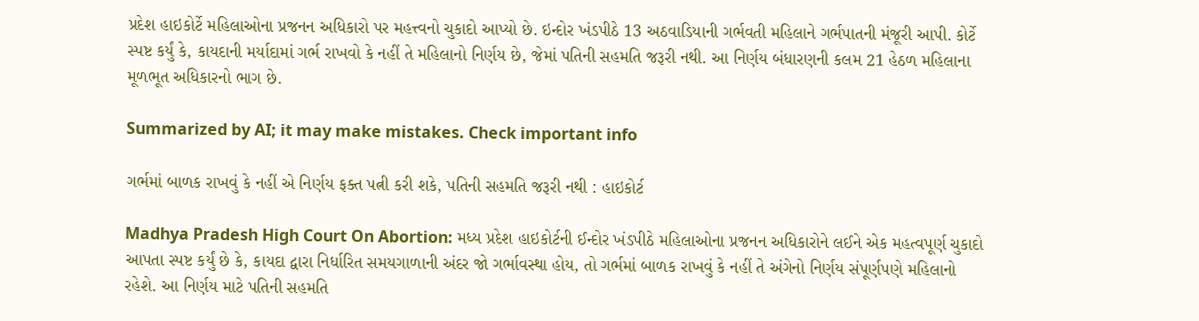પ્રદેશ હાઇકોર્ટે મહિલાઓના પ્રજનન અધિકારો પર મહત્ત્વનો ચુકાદો આપ્યો છે. ઇન્દોર ખંડપીઠે 13 અઠવાડિયાની ગર્ભવતી મહિલાને ગર્ભપાતની મંજૂરી આપી. કોર્ટે સ્પષ્ટ કર્યું કે, કાયદાની મર્યાદામાં ગર્ભ રાખવો કે નહીં તે મહિલાનો નિર્ણય છે, જેમાં પતિની સહમતિ જરૂરી નથી. આ નિર્ણય બંધારણની કલમ 21 હેઠળ મહિલાના મૂળભૂત અધિકારનો ભાગ છે.

Summarized by AI; it may make mistakes. Check important info

ગર્ભમાં બાળક રાખવું કે નહીં એ નિર્ણય ફક્ત પત્ની કરી શકે, પતિની સહમતિ જરૂરી નથી : હાઇકોર્ટ

Madhya Pradesh High Court On Abortion: મધ્ય પ્રદેશ હાઇકોર્ટની ઈન્દોર ખંડપીઠે મહિલાઓના પ્રજનન અધિકારોને લઈને એક મહત્વપૂર્ણ ચુકાદો આપતા સ્પષ્ટ કર્યું છે કે, કાયદા દ્વારા નિર્ધારિત સમયગાળાની અંદર જો ગર્ભાવસ્થા હોય, તો ગર્ભમાં બાળક રાખવું કે નહીં તે અંગેનો નિર્ણય સંપૂર્ણપણે મહિલાનો રહેશે. આ નિર્ણય માટે પતિની સહમતિ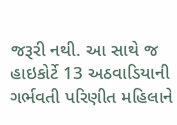જરૂરી નથી. આ સાથે જ હાઇકોર્ટે 13 અઠવાડિયાની ગર્ભવતી પરિણીત મહિલાને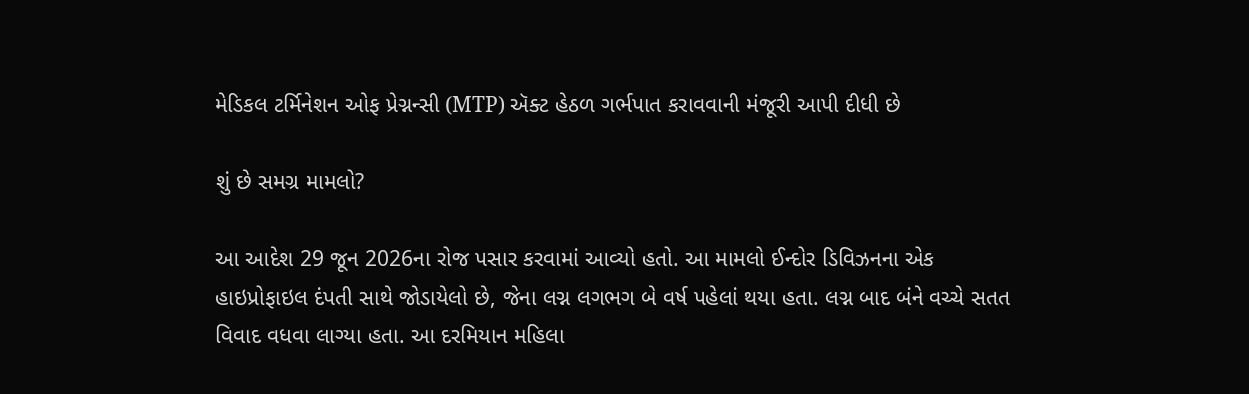મેડિકલ ટર્મિનેશન ઓફ પ્રેગ્નન્સી (MTP) ઍક્ટ હેઠળ ગર્ભપાત કરાવવાની મંજૂરી આપી દીધી છે

શું છે સમગ્ર મામલો?

આ આદેશ 29 જૂન 2026ના રોજ પસાર કરવામાં આવ્યો હતો. આ મામલો ઈન્દોર ડિવિઝનના એક હાઇપ્રોફાઇલ દંપતી સાથે જોડાયેલો છે, જેના લગ્ન લગભગ બે વર્ષ પહેલાં થયા હતા. લગ્ન બાદ બંને વચ્ચે સતત વિવાદ વધવા લાગ્યા હતા. આ દરમિયાન મહિલા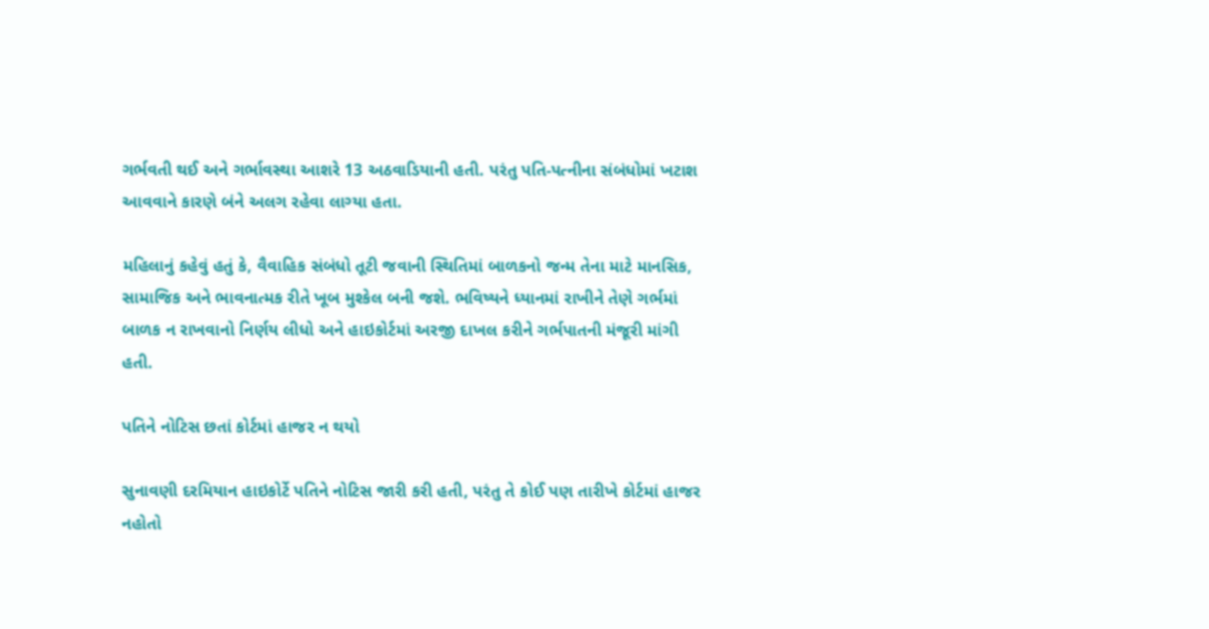ગર્ભવતી થઈ અને ગર્ભાવસ્થા આશરે 13 અઠવાડિયાની હતી. પરંતુ પતિ-પત્નીના સંબંધોમાં ખટાશ આવવાને કારણે બંને અલગ રહેવા લાગ્યા હતા.

મહિલાનું કહેવું હતું કે, વૈવાહિક સંબંધો તૂટી જવાની સ્થિતિમાં બાળકનો જન્મ તેના માટે માનસિક, સામાજિક અને ભાવનાત્મક રીતે ખૂબ મુશ્કેલ બની જશે. ભવિષ્યને ધ્યાનમાં રાખીને તેણે ગર્ભમાં બાળક ન રાખવાનો નિર્ણય લીધો અને હાઇકોર્ટમાં અરજી દાખલ કરીને ગર્ભપાતની મંજૂરી માંગી હતી.

પતિને નોટિસ છતાં કોર્ટમાં હાજર ન થયો

સુનાવણી દરમિયાન હાઇકોર્ટે પતિને નોટિસ જારી કરી હતી, પરંતુ તે કોઈ પણ તારીખે કોર્ટમાં હાજર નહોતો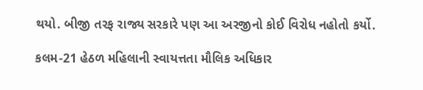થયો. બીજી તરફ રાજ્ય સરકારે પણ આ અરજીનો કોઈ વિરોધ નહોતો કર્યો.

કલમ-21 હેઠળ મહિલાની સ્વાયત્તતા મૌલિક અધિકાર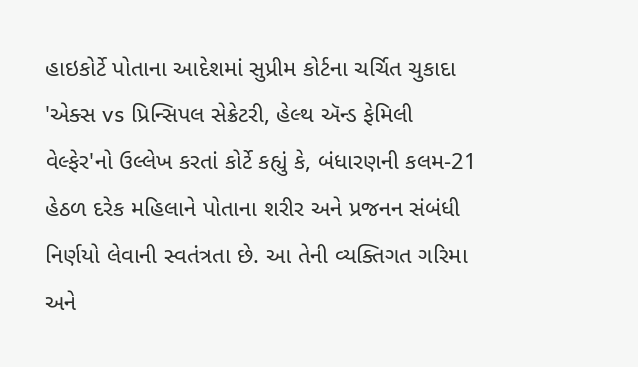હાઇકોર્ટે પોતાના આદેશમાં સુપ્રીમ કોર્ટના ચર્ચિત ચુકાદા 'એક્સ vs પ્રિન્સિપલ સેક્રેટરી, હેલ્થ ઍન્ડ ફેમિલી વેલ્ફેર'નો ઉલ્લેખ કરતાં કોર્ટે કહ્યું કે, બંધારણની કલમ-21 હેઠળ દરેક મહિલાને પોતાના શરીર અને પ્રજનન સંબંધી નિર્ણયો લેવાની સ્વતંત્રતા છે. આ તેની વ્યક્તિગત ગરિમા અને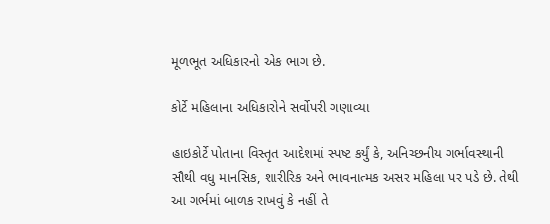મૂળભૂત અધિકારનો એક ભાગ છે.

કોર્ટે મહિલાના અધિકારોને સર્વોપરી ગણાવ્યા

હાઇકોર્ટે પોતાના વિસ્તૃત આદેશમાં સ્પષ્ટ કર્યું કે, અનિચ્છનીય ગર્ભાવસ્થાની સૌથી વધુ માનસિક, શારીરિક અને ભાવનાત્મક અસર મહિલા પર પડે છે. તેથી આ ગર્ભમાં બાળક રાખવું કે નહીં તે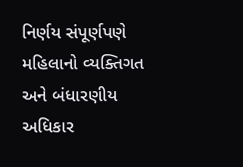નિર્ણય સંપૂર્ણપણે મહિલાનો વ્યક્તિગત અને બંધારણીય અધિકાર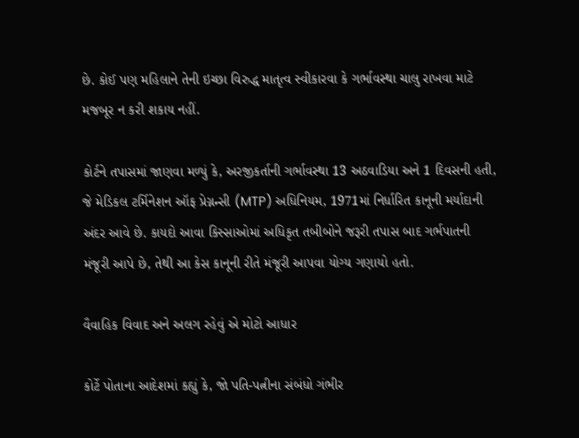છે. કોઈ પણ મહિલાને તેની ઇચ્છા વિરુદ્ધ માતૃત્વ સ્વીકારવા કે ગર્ભાવસ્થા ચાલુ રાખવા માટે મજબૂર ન કરી શકાય નહીં.

કોર્ટને તપાસમાં જાણવા મળ્યું કે, અરજીકર્તાની ગર્ભાવસ્થા 13 અઠવાડિયા અને 1 દિવસની હતી, જે મેડિકલ ટર્મિનેશન ઑફ પ્રેગ્નન્સી (MTP) અધિનિયમ, 1971માં નિર્ધારિત કાનૂની મર્યાદાની અંદર આવે છે. કાયદો આવા કિસ્સાઓમાં અધિકૃત તબીબોને જરૂરી તપાસ બાદ ગર્ભપાતની મંજૂરી આપે છે, તેથી આ કેસ કાનૂની રીતે મંજૂરી આપવા યોગ્ય ગણાયો હતો.

વૈવાહિક વિવાદ અને અલગ રહેવું એ મોટો આધાર

કોર્ટે પોતાના આદેશમાં કહ્યું કે, જો પતિ-પત્નીના સંબંધો ગંભીર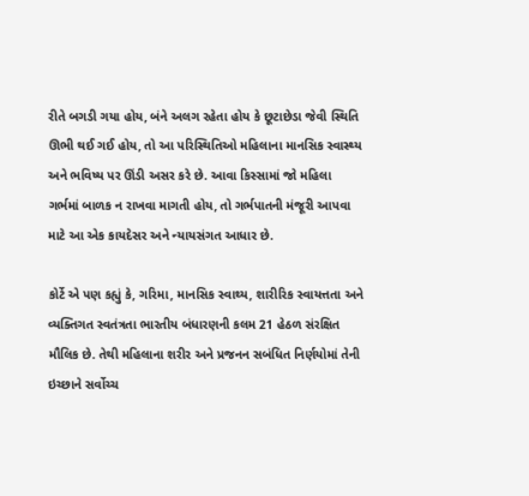રીતે બગડી ગયા હોય, બંને અલગ રહેતા હોય કે છૂટાછેડા જેવી સ્થિતિ ઊભી થઈ ગઈ હોય, તો આ પરિસ્થિતિઓ મહિલાના માનસિક સ્વાસ્થ્ય અને ભવિષ્ય પર ઊંડી અસર કરે છે. આવા કિસ્સામાં જો મહિલા ગર્ભમાં બાળક ન રાખવા માગતી હોય, તો ગર્ભપાતની મંજૂરી આપવા માટે આ એક કાયદેસર અને ન્યાયસંગત આધાર છે.

કોર્ટે એ પણ કહ્યું કે, ગરિમા, માનસિક સ્વાથ્ય, શારીરિક સ્વાયત્તતા અને વ્યક્તિગત સ્વતંત્રતા ભારતીય બંધારણની કલમ 21 હેઠળ સંરક્ષિત મૌલિક છે. તેથી મહિલાના શરીર અને પ્રજનન સબંધિત નિર્ણયોમાં તેની ઇચ્છાને સર્વોચ્ચ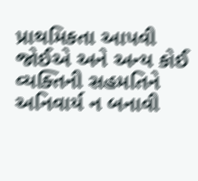પ્રાથમિકતા આપવી જોઈએ અને અન્ય કોઈ વ્યક્તિની સહમતિને અનિવાર્ય ન બનાવી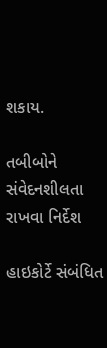શકાય.

તબીબોને સંવેદનશીલતા રાખવા નિર્દેશ

હાઇકોર્ટે સંબંધિત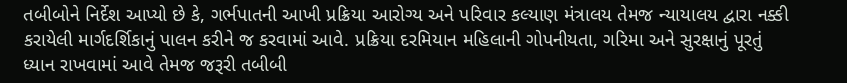તબીબોને નિર્દેશ આપ્યો છે કે, ગર્ભપાતની આખી પ્રક્રિયા આરોગ્ય અને પરિવાર કલ્યાણ મંત્રાલય તેમજ ન્યાયાલય દ્વારા નક્કી કરાયેલી માર્ગદર્શિકાનું પાલન કરીને જ કરવામાં આવે. પ્રક્રિયા દરમિયાન મહિલાની ગોપનીયતા, ગરિમા અને સુરક્ષાનું પૂરતું ધ્યાન રાખવામાં આવે તેમજ જરૂરી તબીબી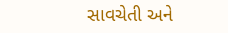સાવચેતી અને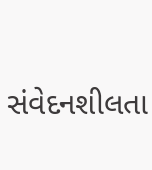સંવેદનશીલતા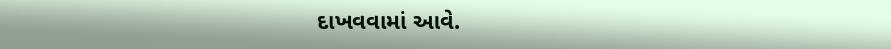દાખવવામાં આવે.